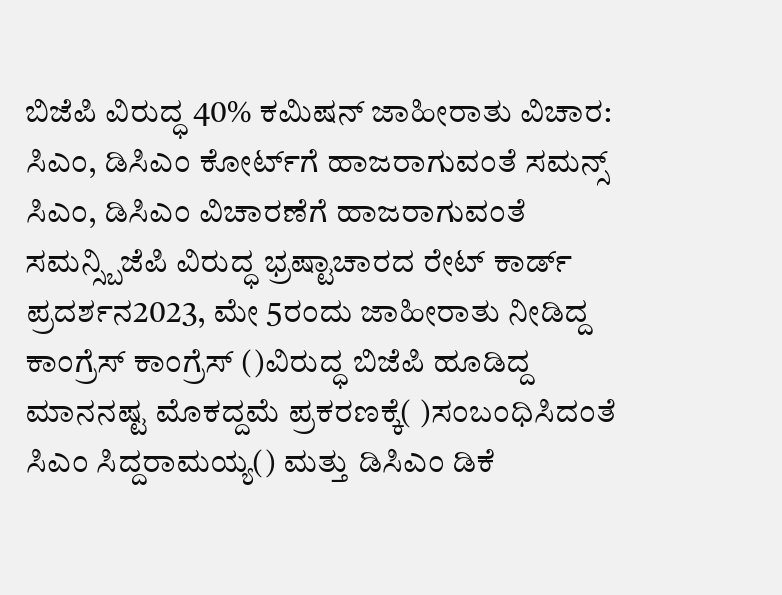ಬಿಜೆಪಿ ವಿರುದ್ಧ 40% ಕಮಿಷನ್‌ ಜಾಹೀರಾತು ವಿಚಾರ: ಸಿಎಂ, ಡಿಸಿಎಂ ಕೋರ್ಟ್‌ಗೆ ಹಾಜರಾಗುವಂತೆ ಸಮನ್ಸ್‌ ಸಿಎಂ, ಡಿಸಿಎಂ ವಿಚಾರಣೆಗೆ ಹಾಜರಾಗುವಂತೆ ಸಮನ್ಸ್ಬಿಜೆಪಿ ವಿರುದ್ಧ ಭ್ರಷ್ಟಾಚಾರದ ರೇಟ್ ಕಾರ್ಡ್ ಪ್ರದರ್ಶನ2023, ಮೇ 5ರಂದು ಜಾಹೀರಾತು ನೀಡಿದ್ದ ಕಾಂಗ್ರೆಸ್ ಕಾಂಗ್ರೆಸ್ ()ವಿರುದ್ಧ ಬಿಜೆಪಿ ಹೂಡಿದ್ದ ಮಾನನಷ್ಟ ಮೊಕದ್ದಮೆ ಪ್ರಕರಣಕ್ಕೆ( )ಸಂಬಂಧಿಸಿದಂತೆ ಸಿಎಂ ಸಿದ್ದರಾಮಯ್ಯ() ಮತ್ತು ಡಿಸಿಎಂ ಡಿಕೆ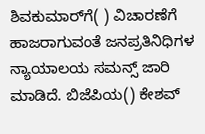ಶಿವಕುಮಾರ್‌ಗೆ( ) ವಿಚಾರಣೆಗೆ ಹಾಜರಾಗುವಂತೆ ಜನಪ್ರತಿನಿಧಿಗಳ ನ್ಯಾಯಾಲಯ ಸಮನ್ಸ್ ಜಾರಿ ಮಾಡಿದೆ. ಬಿಜೆಪಿಯ() ಕೇಶವ್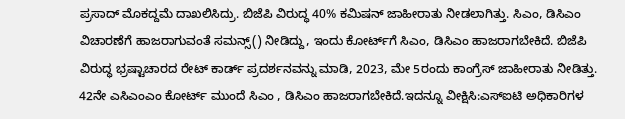ಪ್ರಸಾದ್ ಮೊಕದ್ದಮೆ ದಾಖಲಿಸಿದ್ರು. ಬಿಜೆಪಿ ವಿರುದ್ಧ 40% ಕಮಿಷನ್‌ ಜಾಹೀರಾತು ನೀಡಲಾಗಿತ್ತು. ಸಿಎಂ, ಡಿಸಿಎಂ ವಿಚಾರಣೆಗೆ ಹಾಜರಾಗುವಂತೆ ಸಮನ್ಸ್() ನೀಡಿದ್ದು, ಇಂದು ಕೋರ್ಟ್‌ಗೆ ಸಿಎಂ, ಡಿಸಿಎಂ ಹಾಜರಾಗಬೇಕಿದೆ. ಬಿಜೆಪಿ ವಿರುದ್ಧ ಭ್ರಷ್ಟಾಚಾರದ ರೇಟ್ ಕಾರ್ಡ್ ಪ್ರದರ್ಶನವನ್ನು ಮಾಡಿ, 2023, ಮೇ 5ರಂದು ಕಾಂಗ್ರೆಸ್‌ ಜಾಹೀರಾತು ನೀಡಿತ್ತು. 42ನೇ ಎಸಿಎಂಎಂ ಕೋರ್ಟ್ ಮುಂದೆ ಸಿಎಂ , ಡಿಸಿಎಂ ಹಾಜರಾಗಬೇಕಿದೆ.ಇದನ್ನೂ ವೀಕ್ಷಿಸಿ:ಎಸ್ಐಟಿ ಅಧಿಕಾರಿಗಳ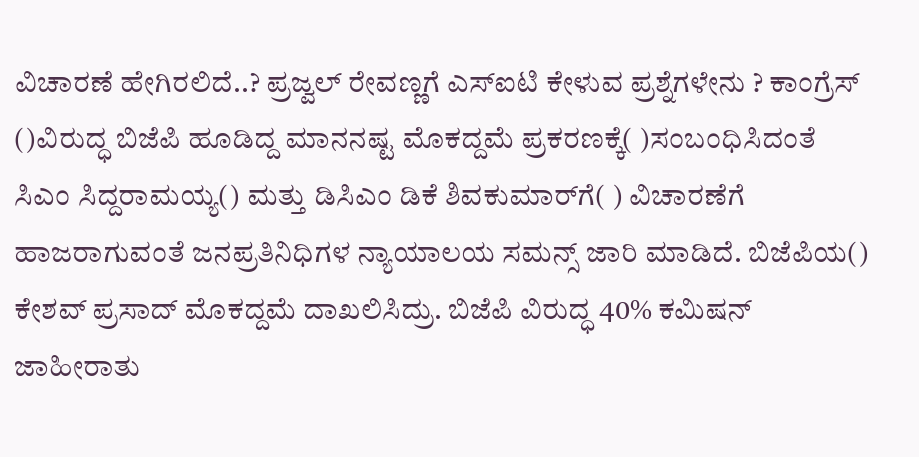ವಿಚಾರಣೆ ಹೇಗಿರಲಿದೆ..? ಪ್ರಜ್ವಲ್‌ ರೇವಣ್ಣಗೆ ಎಸ್ಐಟಿ ಕೇಳುವ ಪ್ರಶ್ನೆಗಳೇನು ? ಕಾಂಗ್ರೆಸ್ ()ವಿರುದ್ಧ ಬಿಜೆಪಿ ಹೂಡಿದ್ದ ಮಾನನಷ್ಟ ಮೊಕದ್ದಮೆ ಪ್ರಕರಣಕ್ಕೆ( )ಸಂಬಂಧಿಸಿದಂತೆ ಸಿಎಂ ಸಿದ್ದರಾಮಯ್ಯ() ಮತ್ತು ಡಿಸಿಎಂ ಡಿಕೆ ಶಿವಕುಮಾರ್‌ಗೆ( ) ವಿಚಾರಣೆಗೆ ಹಾಜರಾಗುವಂತೆ ಜನಪ್ರತಿನಿಧಿಗಳ ನ್ಯಾಯಾಲಯ ಸಮನ್ಸ್ ಜಾರಿ ಮಾಡಿದೆ. ಬಿಜೆಪಿಯ() ಕೇಶವ್ ಪ್ರಸಾದ್ ಮೊಕದ್ದಮೆ ದಾಖಲಿಸಿದ್ರು. ಬಿಜೆಪಿ ವಿರುದ್ಧ 40% ಕಮಿಷನ್‌ ಜಾಹೀರಾತು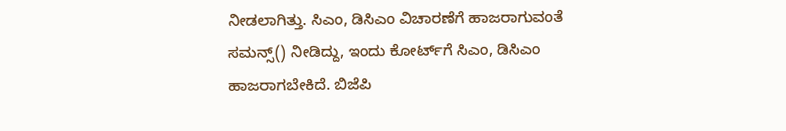ನೀಡಲಾಗಿತ್ತು. ಸಿಎಂ, ಡಿಸಿಎಂ ವಿಚಾರಣೆಗೆ ಹಾಜರಾಗುವಂತೆ ಸಮನ್ಸ್() ನೀಡಿದ್ದು, ಇಂದು ಕೋರ್ಟ್‌ಗೆ ಸಿಎಂ, ಡಿಸಿಎಂ ಹಾಜರಾಗಬೇಕಿದೆ. ಬಿಜೆಪಿ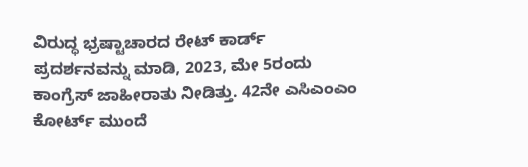ವಿರುದ್ಧ ಭ್ರಷ್ಟಾಚಾರದ ರೇಟ್ ಕಾರ್ಡ್ ಪ್ರದರ್ಶನವನ್ನು ಮಾಡಿ, 2023, ಮೇ 5ರಂದು ಕಾಂಗ್ರೆಸ್‌ ಜಾಹೀರಾತು ನೀಡಿತ್ತು. 42ನೇ ಎಸಿಎಂಎಂ ಕೋರ್ಟ್ ಮುಂದೆ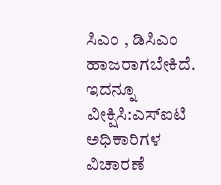ಸಿಎಂ , ಡಿಸಿಎಂ ಹಾಜರಾಗಬೇಕಿದೆ. ಇದನ್ನೂ ವೀಕ್ಷಿಸಿ:ಎಸ್ಐಟಿ ಅಧಿಕಾರಿಗಳ ವಿಚಾರಣೆ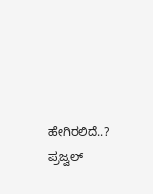ಹೇಗಿರಲಿದೆ..? ಪ್ರಜ್ವಲ್‌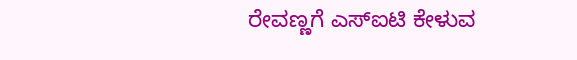ರೇವಣ್ಣಗೆ ಎಸ್ಐಟಿ ಕೇಳುವ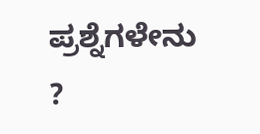ಪ್ರಶ್ನೆಗಳೇನು ?